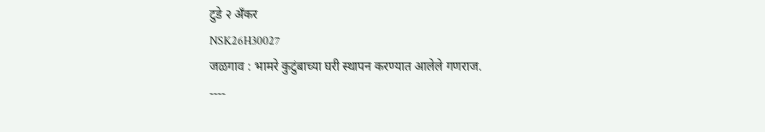टुडे २ ॲंकर
NSK26H30027
जळगाव : भामरे कुटुंबाच्या घरी स्थापन करण्यात आलेले गणराज.
----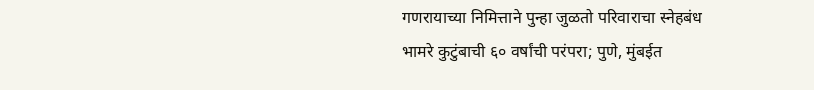गणरायाच्या निमित्ताने पुन्हा जुळतो परिवाराचा स्नेहबंध
भामरे कुटुंबाची ६० वर्षांची परंपरा; पुणे, मुंबईत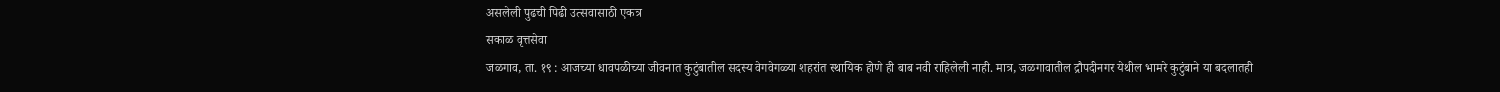असलेली पुढची पिढी उत्सवासाठी एकत्र
सकाळ वृत्तसेवा
जळगाव, ता. १९ : आजच्या धावपळीच्या जीवनात कुटुंबातील सदस्य वेगवेगळ्या शहरांत स्थायिक होणे ही बाब नवी राहिलेली नाही. मात्र, जळगावातील द्रौपदीनगर येथील भामरे कुटुंबाने या बदलातही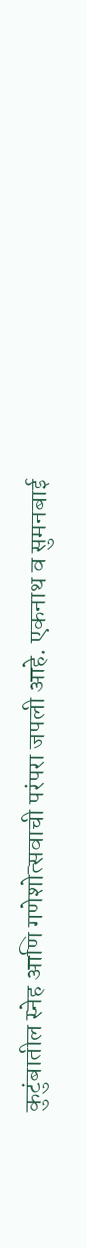कुटुंबातील स्नेह आणि गणेशोत्सवाची परंपरा जपली आहे. एकनाथ व सुमनबाई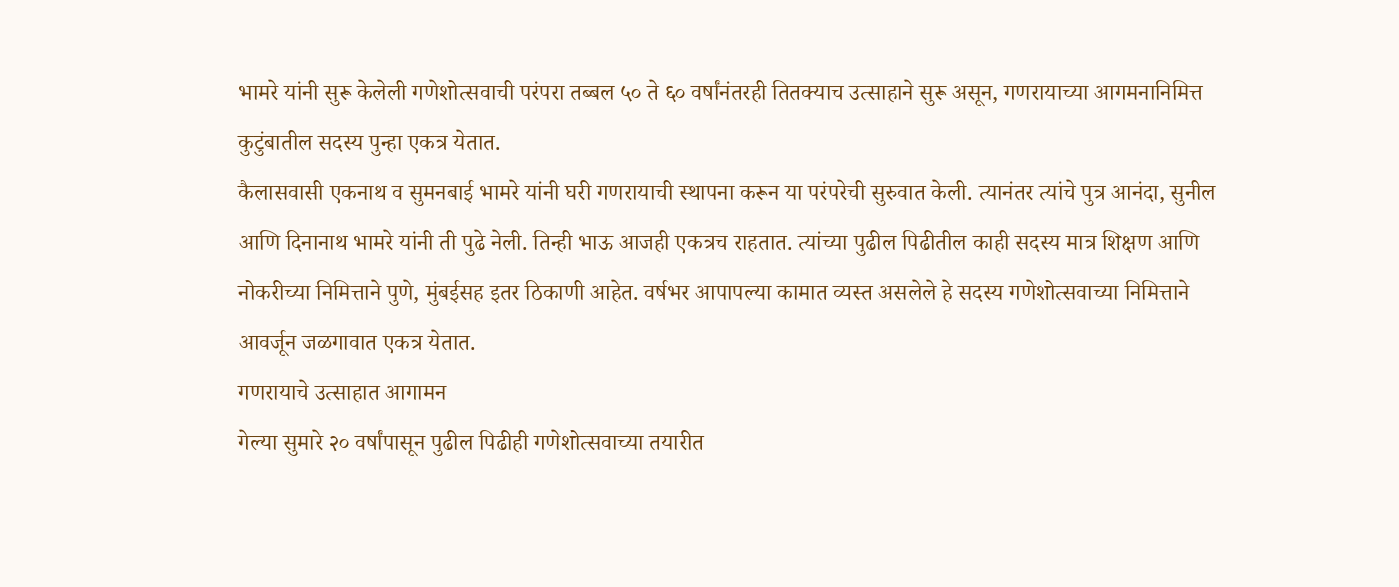भामरे यांनी सुरू केलेली गणेशोत्सवाची परंपरा तब्बल ५० ते ६० वर्षांनंतरही तितक्याच उत्साहाने सुरू असून, गणरायाच्या आगमनानिमित्त कुटुंबातील सदस्य पुन्हा एकत्र येतात.
कैलासवासी एकनाथ व सुमनबाई भामरे यांनी घरी गणरायाची स्थापना करून या परंपरेची सुरुवात केली. त्यानंतर त्यांचे पुत्र आनंदा, सुनील आणि दिनानाथ भामरे यांनी ती पुढे नेली. तिन्ही भाऊ आजही एकत्रच राहतात. त्यांच्या पुढील पिढीतील काही सदस्य मात्र शिक्षण आणि नोकरीच्या निमित्ताने पुणे, मुंबईसह इतर ठिकाणी आहेत. वर्षभर आपापल्या कामात व्यस्त असलेले हे सदस्य गणेशोत्सवाच्या निमित्ताने आवर्जून जळगावात एकत्र येतात.
गणरायाचे उत्साहात आगामन
गेल्या सुमारे २० वर्षांपासून पुढील पिढीही गणेशोत्सवाच्या तयारीत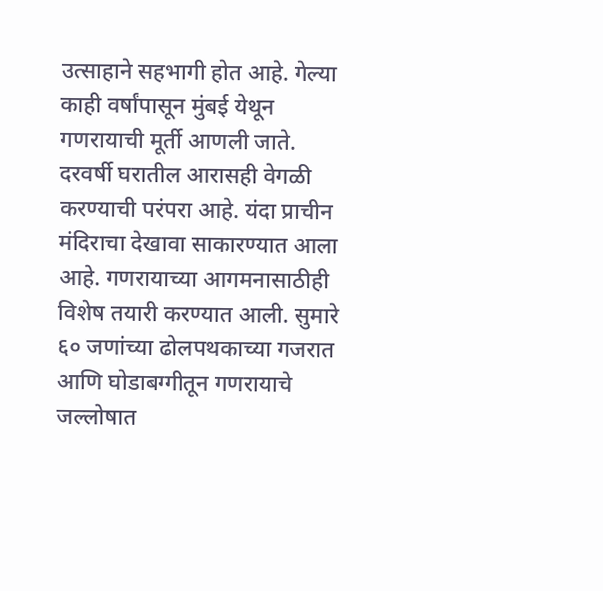उत्साहाने सहभागी होत आहे. गेल्या काही वर्षांपासून मुंबई येथून गणरायाची मूर्ती आणली जाते. दरवर्षी घरातील आरासही वेगळी करण्याची परंपरा आहे. यंदा प्राचीन मंदिराचा देखावा साकारण्यात आला आहे. गणरायाच्या आगमनासाठीही विशेष तयारी करण्यात आली. सुमारे ६० जणांच्या ढोलपथकाच्या गजरात आणि घोडाबग्गीतून गणरायाचे जल्लोषात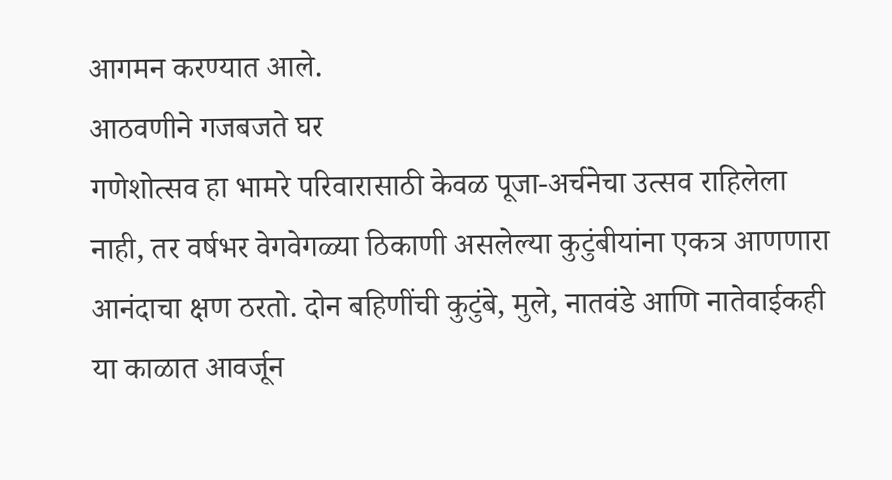आगमन करण्यात आले.
आठवणीने गजबजते घर
गणेशोत्सव हा भामरे परिवारासाठी केवळ पूजा-अर्चनेचा उत्सव राहिलेला नाही, तर वर्षभर वेगवेगळ्या ठिकाणी असलेल्या कुटुंबीयांना एकत्र आणणारा आनंदाचा क्षण ठरतो. दोन बहिणींची कुटुंबे, मुले, नातवंडे आणि नातेवाईकही या काळात आवर्जून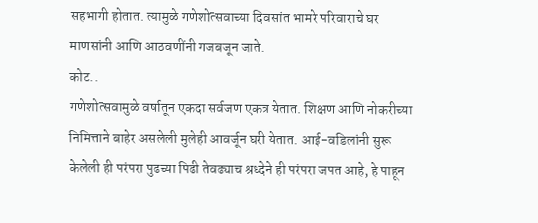सहभागी होतात. त्यामुळे गणेशोत्सवाच्या दिवसांत भामरे परिवाराचे घर माणसांनी आणि आठवणींनी गजबजून जाते.
कोट..
गणेशोत्सवामुळे वर्षातून एकदा सर्वजण एकत्र येतात. शिक्षण आणि नोकरीच्या निमित्ताने बाहेर असलेली मुलेही आवर्जून घरी येतात. आई-वडिलांनी सुरू केलेली ही परंपरा पुढच्या पिढी तेवढ्याच श्रध्देने ही परंपरा जपत आहे, हे पाहून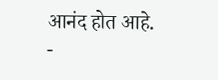आनंद होत आहे.
-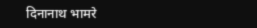दिनानाथ भामरे